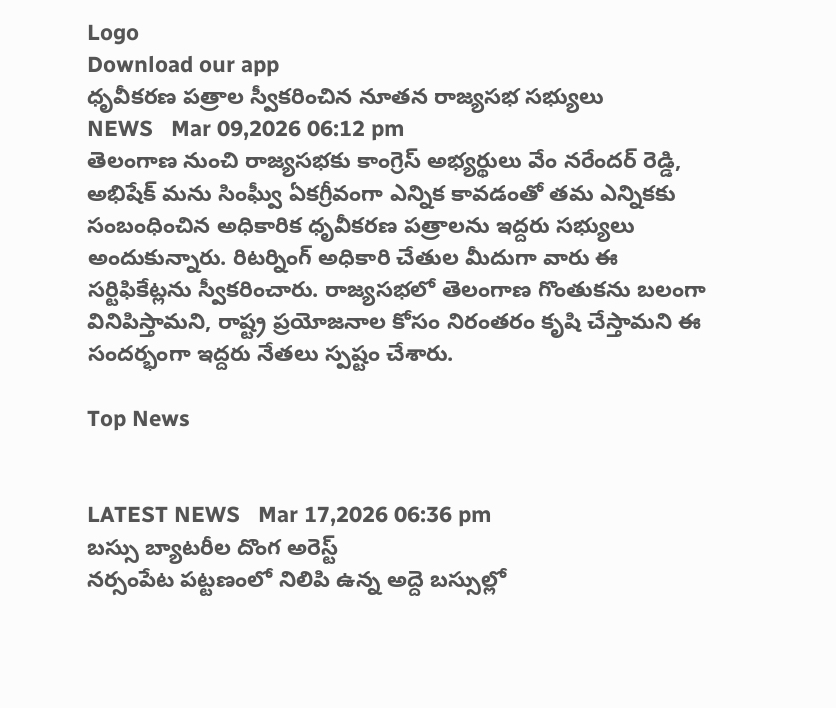Logo
Download our app
ధృవీకరణ పత్రాల స్వీకరించిన‌ నూత‌న రాజ్యసభ సభ్యులు
NEWS   Mar 09,2026 06:12 pm
తెలంగాణ నుంచి రాజ్యసభకు కాంగ్రెస్ అభ్యర్థులు వేం నరేందర్ రెడ్డి, అభిషేక్ మను సింఘ్వీ ఏకగ్రీవంగా ఎన్నిక కావ‌డంతో తమ ఎన్నికకు సంబంధించిన అధికారిక ధృవీకరణ పత్రాలను ఇద్దరు సభ్యులు అందుకున్నారు. రిటర్నింగ్ అధికారి చేతుల మీదుగా వారు ఈ సర్టిఫికేట్లను స్వీకరించారు. రాజ్యసభలో తెలంగాణ గొంతుకను బలంగా వినిపిస్తామని, రాష్ట్ర ప్రయోజనాల కోసం నిరంతరం కృషి చేస్తామని ఈ సందర్భంగా ఇద్దరు నేతలు స్పష్టం చేశారు.

Top News


LATEST NEWS   Mar 17,2026 06:36 pm
బస్సు బ్యాటరీల దొంగ అరెస్ట్
నర్సంపేట పట్టణంలో నిలిపి ఉన్న అద్దె బస్సుల్లో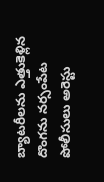బ్యాటరీలను ఎత్తుకెళ్లిన దొంగను నర్సంపేట పోలీసులు అరెస్టు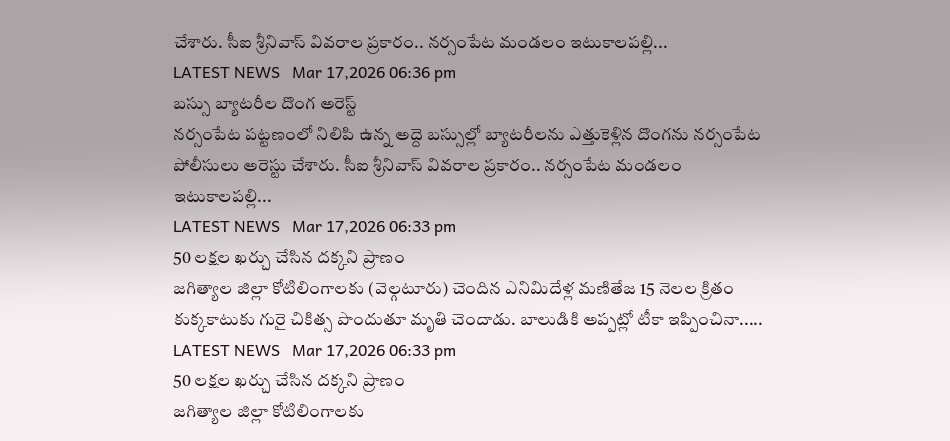చేశారు. సీఐ శ్రీనివాస్ వివరాల ప్రకారం.. నర్సంపేట మండలం ఇటుకాలపల్లి...
LATEST NEWS   Mar 17,2026 06:36 pm
బస్సు బ్యాటరీల దొంగ అరెస్ట్
నర్సంపేట పట్టణంలో నిలిపి ఉన్న అద్దె బస్సుల్లో బ్యాటరీలను ఎత్తుకెళ్లిన దొంగను నర్సంపేట పోలీసులు అరెస్టు చేశారు. సీఐ శ్రీనివాస్ వివరాల ప్రకారం.. నర్సంపేట మండలం ఇటుకాలపల్లి...
LATEST NEWS   Mar 17,2026 06:33 pm
50 లక్షల ఖర్చు చేసిన దక్కని ప్రాణం
జగిత్యాల జిల్లా కోటిలింగాలకు (వెల్గటూరు) చెందిన ఎనిమిదేళ్ల మణితేజ 15 నెలల క్రితం కుక్కకాటుకు గురై చికిత్స పొందుతూ మృతి చెందాడు. బాలుడికి అప్పట్లో టీకా ఇప్పించినా.....
LATEST NEWS   Mar 17,2026 06:33 pm
50 లక్షల ఖర్చు చేసిన దక్కని ప్రాణం
జగిత్యాల జిల్లా కోటిలింగాలకు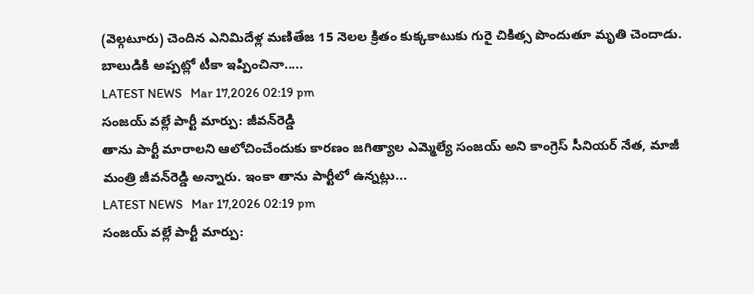(వెల్గటూరు) చెందిన ఎనిమిదేళ్ల మణితేజ 15 నెలల క్రితం కుక్కకాటుకు గురై చికిత్స పొందుతూ మృతి చెందాడు. బాలుడికి అప్పట్లో టీకా ఇప్పించినా.....
LATEST NEWS   Mar 17,2026 02:19 pm
సంజయ్ వ‌ల్లే పార్టీ మార్పు: జీవన్‌రెడ్డి
తాను పార్టీ మారాలని ఆలోచించేందుకు కారణం జ‌గిత్యాల‌ ఎమ్మెల్యే సంజయ్‌ అని కాంగ్రెస్‌ సీనియర్‌ నేత, మాజీ మంత్రి జీవన్‌రెడ్డి అన్నారు. ఇంకా తాను పార్టీలో ఉన్నట్లు...
LATEST NEWS   Mar 17,2026 02:19 pm
సంజయ్ వ‌ల్లే పార్టీ మార్పు: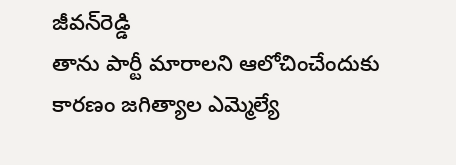జీవన్‌రెడ్డి
తాను పార్టీ మారాలని ఆలోచించేందుకు కారణం జ‌గిత్యాల‌ ఎమ్మెల్యే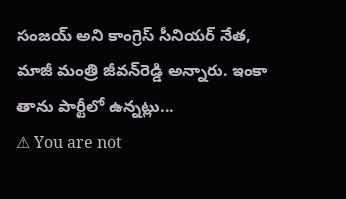సంజయ్‌ అని కాంగ్రెస్‌ సీనియర్‌ నేత, మాజీ మంత్రి జీవన్‌రెడ్డి అన్నారు. ఇంకా తాను పార్టీలో ఉన్నట్లు...
⚠ You are not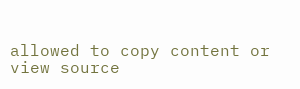allowed to copy content or view source